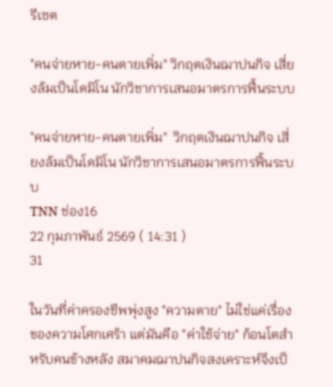รีเซต

"คนจ่ายหาย-คนตายเพิ่ม" วิกฤตเงินฌาปนกิจ เสี่ยงล้มเป็นโดมิโน นักวิชาการเสนอมาตรการฟื้นระบบ

"คนจ่ายหาย-คนตายเพิ่ม"  วิกฤตเงินฌาปนกิจ เสี่ยงล้มเป็นโดมิโน นักวิชาการเสนอมาตรการฟื้นระบบ
TNN ช่อง16
22 กุมภาพันธ์ 2569 ( 14:31 )
31

ในวันที่ค่าครองชีพพุ่งสูง "ความตาย" ไม่ใช่แค่เรื่องของความโศกเศร้า แต่มันคือ "ค่าใช้จ่าย" ก้อนโตสำหรับคนข้างหลัง สมาคมฌาปนกิจสงเคราะห์จึงเป็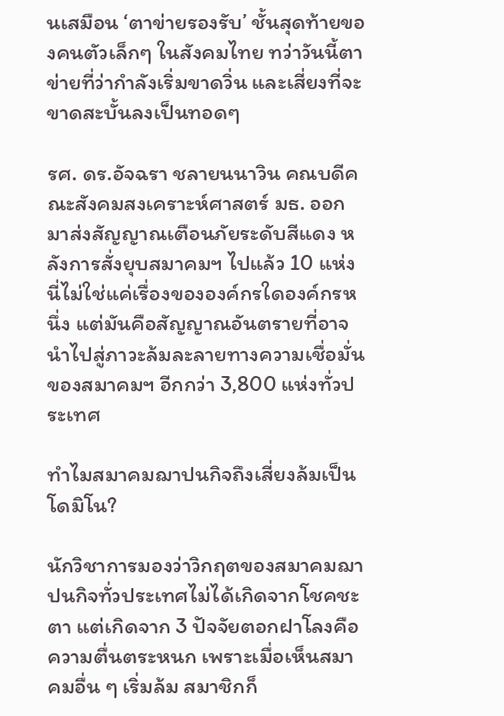นเสมือน ‘ตาข่ายรองรับ’ ชั้นสุดท้ายของคนตัวเล็กๆ ในสังคมไทย ทว่าวันนี้ตาข่ายที่ว่ากำลังเริ่มขาดวิ่น และเสี่ยงที่จะขาดสะบั้นลงเป็นทอดๆ

รศ. ดร.อัจฉรา ชลายนนาวิน คณบดีคณะสังคมสงเคราะห์ศาสตร์ มธ. ออกมาส่งสัญญาณเตือนภัยระดับสีแดง หลังการสั่งยุบสมาคมฯ ไปแล้ว 10 แห่ง นี่ไม่ใช่แค่เรื่องขององค์กรใดองค์กรหนึ่ง แต่มันคือสัญญาณอันตรายที่อาจนำไปสู่ภาวะล้มละลายทางความเชื่อมั่น ของสมาคมฯ อีกกว่า 3,800 แห่งทั่วประเทศ

ทำไมสมาคมฌาปนกิจถึงเสี่ยงล้มเป็นโดมิโน?

นักวิชาการมองว่าวิกฤตของสมาคมฌาปนกิจทั่วประเทศไม่ได้เกิดจากโชคชะตา แต่เกิดจาก 3 ปัจจัยตอกฝาโลงคือ ความตื่นตระหนก เพราะเมื่อเห็นสมาคมอื่น ๆ เริ่มล้ม สมาชิกก็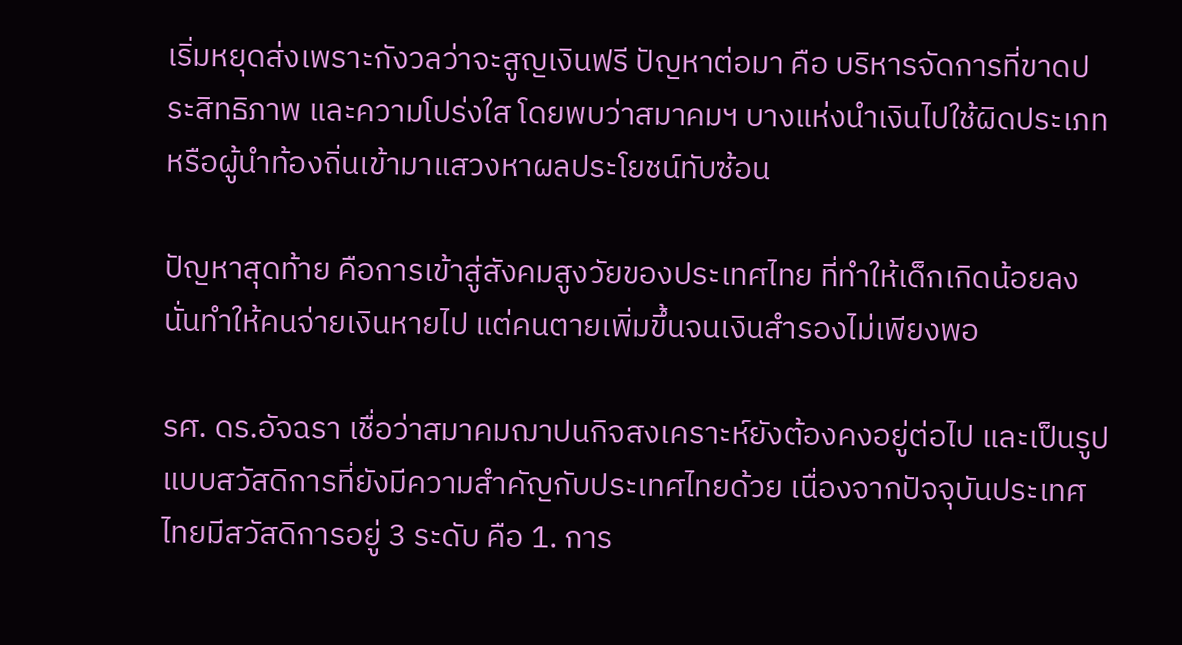เริ่มหยุดส่งเพราะกังวลว่าจะสูญเงินฟรี ปัญหาต่อมา คือ บริหารจัดการที่ขาดประสิทธิภาพ และความโปร่งใส โดยพบว่าสมาคมฯ บางแห่งนำเงินไปใช้ผิดประเภท หรือผู้นำท้องถิ่นเข้ามาแสวงหาผลประโยชน์ทับซ้อน

ปัญหาสุดท้าย คือการเข้าสู่สังคมสูงวัยของประเทศไทย ที่ทำให้เด็กเกิดน้อยลง นั่นทำให้คนจ่ายเงินหายไป แต่คนตายเพิ่มขึ้นจนเงินสำรองไม่เพียงพอ

รศ. ดร.อัจฉรา เชื่อว่าสมาคมฌาปนกิจสงเคราะห์ยังต้องคงอยู่ต่อไป และเป็นรูปแบบสวัสดิการที่ยังมีความสำคัญกับประเทศไทยด้วย เนื่องจากปัจจุบันประเทศไทยมีสวัสดิการอยู่ 3 ระดับ คือ 1. การ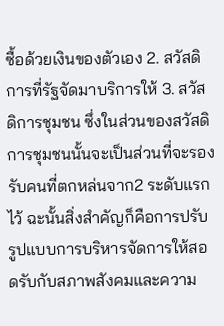ซื้อด้วยเงินของตัวเอง 2. สวัสดิการที่รัฐจัดมาบริการให้ 3. สวัสดิการชุมชน ซึ่งในส่วนของสวัสดิการชุมชนนั้นจะเป็นส่วนที่จะรองรับคนที่ตกหล่นจาก2 ระดับแรกไว้ ฉะนั้นสิ่งสำคัญก็คือการปรับรูปแบบการบริหารจัดการให้สอดรับกับสภาพสังคมและความ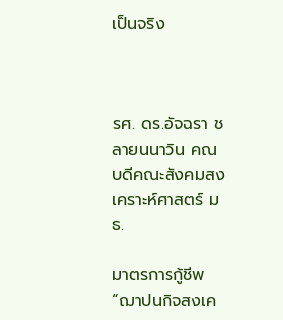เป็นจริง



รศ. ดร.อัจฉรา ชลายนนาวิน คณบดีคณะสังคมสงเคราะห์ศาสตร์ มธ.

มาตรการกู้ชีพ “ฌาปนกิจสงเค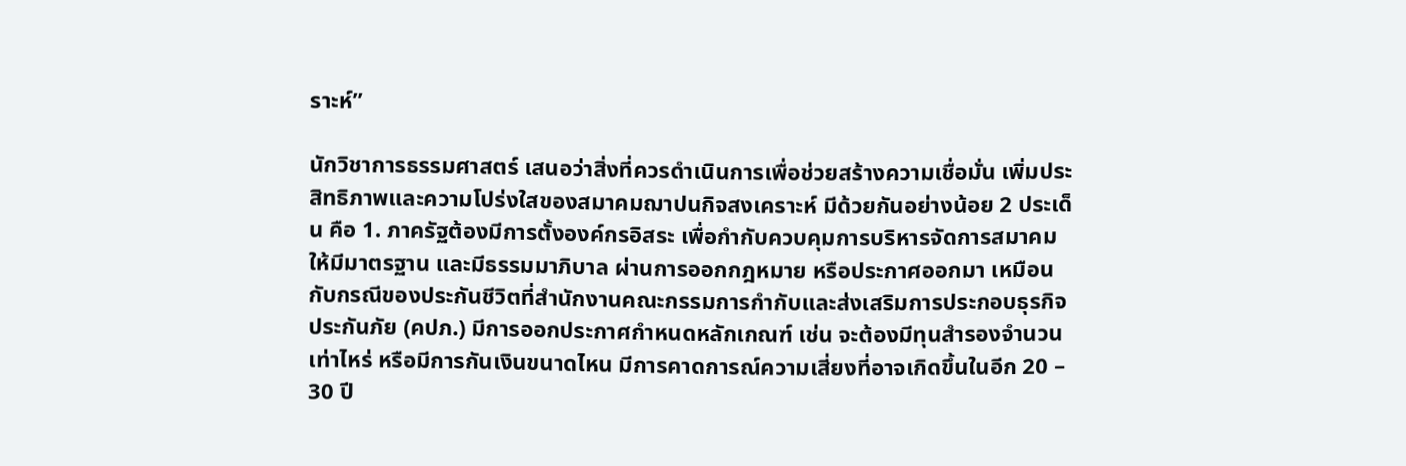ราะห์”

นักวิชาการธรรมศาสตร์ เสนอว่าสิ่งที่ควรดำเนินการเพื่อช่วยสร้างความเชื่อมั่น เพิ่มประสิทธิภาพและความโปร่งใสของสมาคมฌาปนกิจสงเคราะห์ มีด้วยกันอย่างน้อย 2 ประเด็น คือ 1. ภาครัฐต้องมีการตั้งองค์กรอิสระ เพื่อกำกับควบคุมการบริหารจัดการสมาคมให้มีมาตรฐาน และมีธรรมมาภิบาล ผ่านการออกกฎหมาย หรือประกาศออกมา เหมือนกับกรณีของประกันชีวิตที่สำนักงานคณะกรรมการกำกับและส่งเสริมการประกอบธุรกิจประกันภัย (คปภ.) มีการออกประกาศกำหนดหลักเกณฑ์ เช่น จะต้องมีทุนสำรองจำนวนเท่าไหร่ หรือมีการกันเงินขนาดไหน มีการคาดการณ์ความเสี่ยงที่อาจเกิดขึ้นในอีก 20 – 30 ปี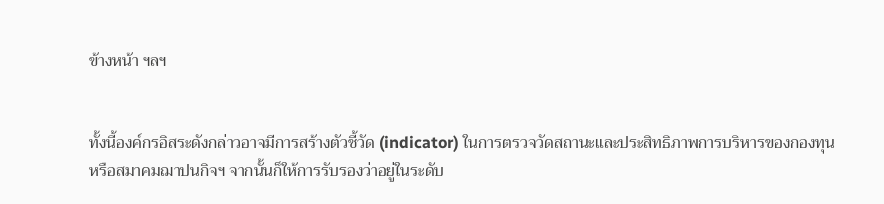ข้างหน้า ฯลฯ


ทั้งนี้องค์กรอิสระดังกล่าวอาจมีการสร้างตัวชี้วัด (indicator) ในการตรวจวัดสถานะและประสิทธิภาพการบริหารของกองทุน หรือสมาคมฌาปนกิจฯ จากนั้นก็ให้การรับรองว่าอยู่ในระดับ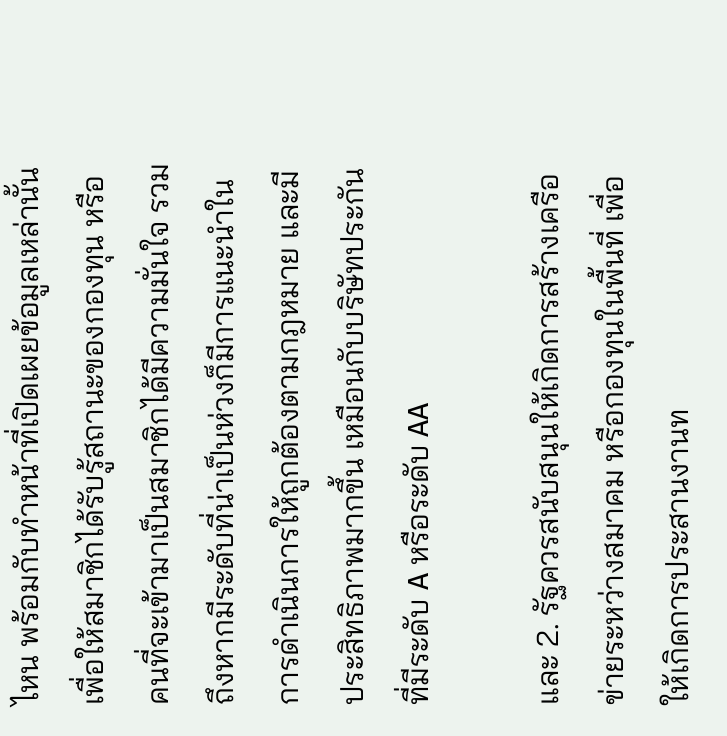ไหน พร้อมกับทำหน้าที่เปิดเผยข้อมูลเหล่านั้น เพื่อให้สมาชิกได้รับรู้สถานะของกองทุน หรือคนที่จะเข้ามาเป็นสมาชิกได้มีความมั่นใจ รวมถึงหากมีระดับที่น่าเป็นห่วงก็มีการแนะนำในการดำเนินการให้ถูกต้องตามกฎหมาย และมีประสิทธิภาพมากขึ้น เหมือนกับบริษัทประกันที่มีระดับ A หรือระดับ AA

และ 2. รัฐควรสนับสนุนให้เกิดการสร้างเครือข่ายระหว่างสมาคม หรือกองทุนในพื้นที่ เพื่อให้เกิดการประสานงานท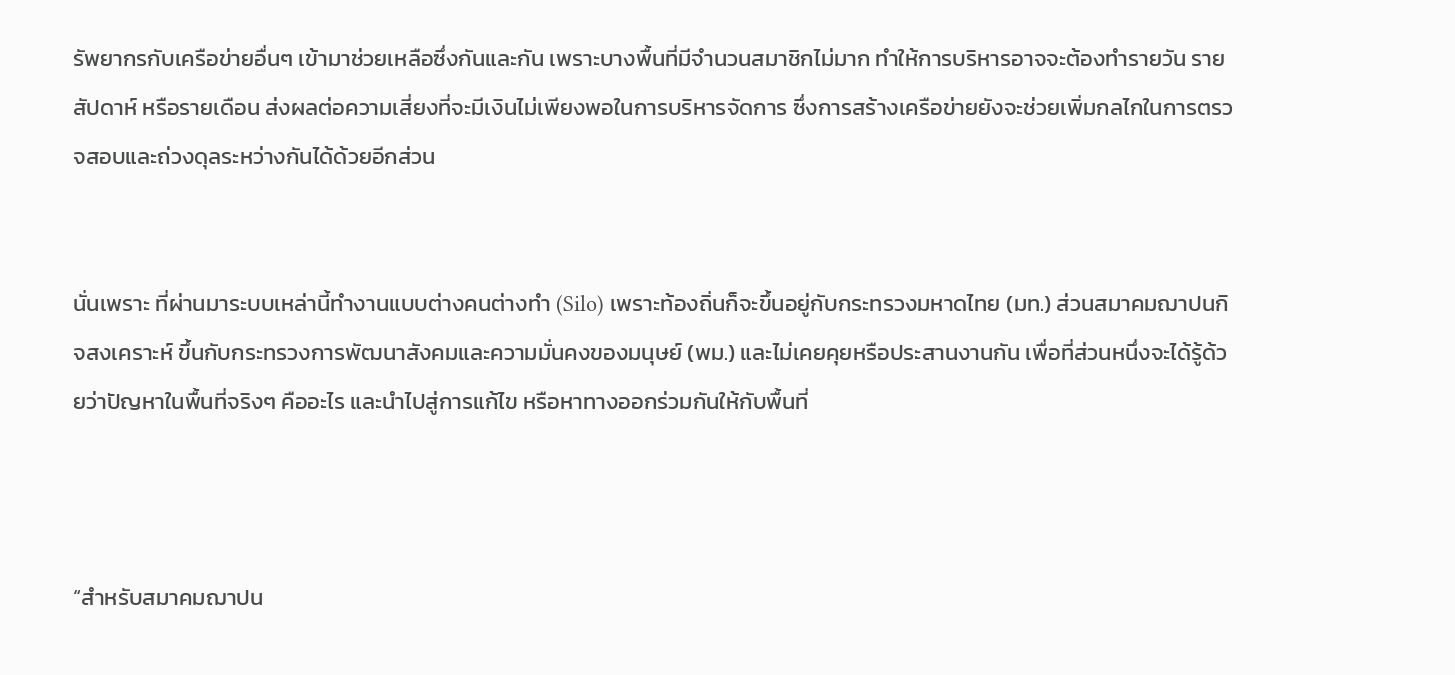รัพยากรกับเครือข่ายอื่นๆ เข้ามาช่วยเหลือซึ่งกันและกัน เพราะบางพื้นที่มีจำนวนสมาชิกไม่มาก ทำให้การบริหารอาจจะต้องทำรายวัน รายสัปดาห์ หรือรายเดือน ส่งผลต่อความเสี่ยงที่จะมีเงินไม่เพียงพอในการบริหารจัดการ ซึ่งการสร้างเครือข่ายยังจะช่วยเพิ่มกลไกในการตรวจสอบและถ่วงดุลระหว่างกันได้ด้วยอีกส่วน


นั่นเพราะ ที่ผ่านมาระบบเหล่านี้ทำงานแบบต่างคนต่างทำ (Silo) เพราะท้องถิ่นก็จะขึ้นอยู่กับกระทรวงมหาดไทย (มท.) ส่วนสมาคมฌาปนกิจสงเคราะห์ ขึ้นกับกระทรวงการพัฒนาสังคมและความมั่นคงของมนุษย์ (พม.) และไม่เคยคุยหรือประสานงานกัน เพื่อที่ส่วนหนึ่งจะได้รู้ด้วยว่าปัญหาในพื้นที่จริงๆ คืออะไร และนำไปสู่การแก้ไข หรือหาทางออกร่วมกันให้กับพื้นที่



“สำหรับสมาคมฌาปน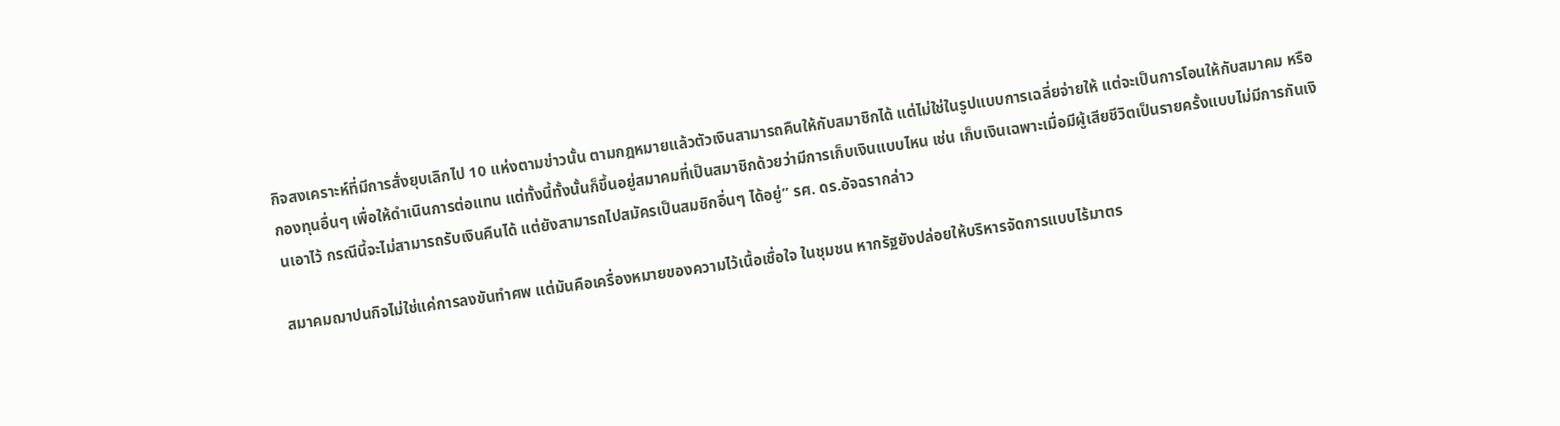กิจสงเคราะห์ที่มีการสั่งยุบเลิกไป 10 แห่งตามข่าวนั้น ตามกฎหมายแล้วตัวเงินสามารถคืนให้กับสมาชิกได้ แต่ไม่ใช่ในรูปแบบการเฉลี่ยจ่ายให้ แต่จะเป็นการโอนให้กับสมาคม หรือกองทุนอื่นๆ เพื่อให้ดำเนินการต่อแทน แต่ทั้งนี้ทั้งนั้นก็ขึ้นอยู่สมาคมที่เป็นสมาชิกด้วยว่ามีการเก็บเงินแบบไหน เช่น เก็บเงินเฉพาะเมื่อมีผู้เสียชีวิตเป็นรายครั้งแบบไม่มีการกันเงินเอาไว้ กรณีนี้จะไม่สามารถรับเงินคืนได้ แต่ยังสามารถไปสมัครเป็นสมชิกอื่นๆ ได้อยู่” รศ. ดร.อัจฉรากล่าว

สมาคมฌาปนกิจไม่ใช่แค่การลงขันทำศพ แต่มันคือเครื่องหมายของความไว้เนื้อเชื่อใจ ในชุมชน หากรัฐยังปล่อยให้บริหารจัดการแบบไร้มาตร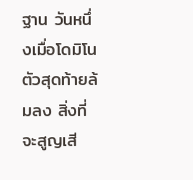ฐาน วันหนึ่งเมื่อโดมิโนตัวสุดท้ายล้มลง สิ่งที่จะสูญเสี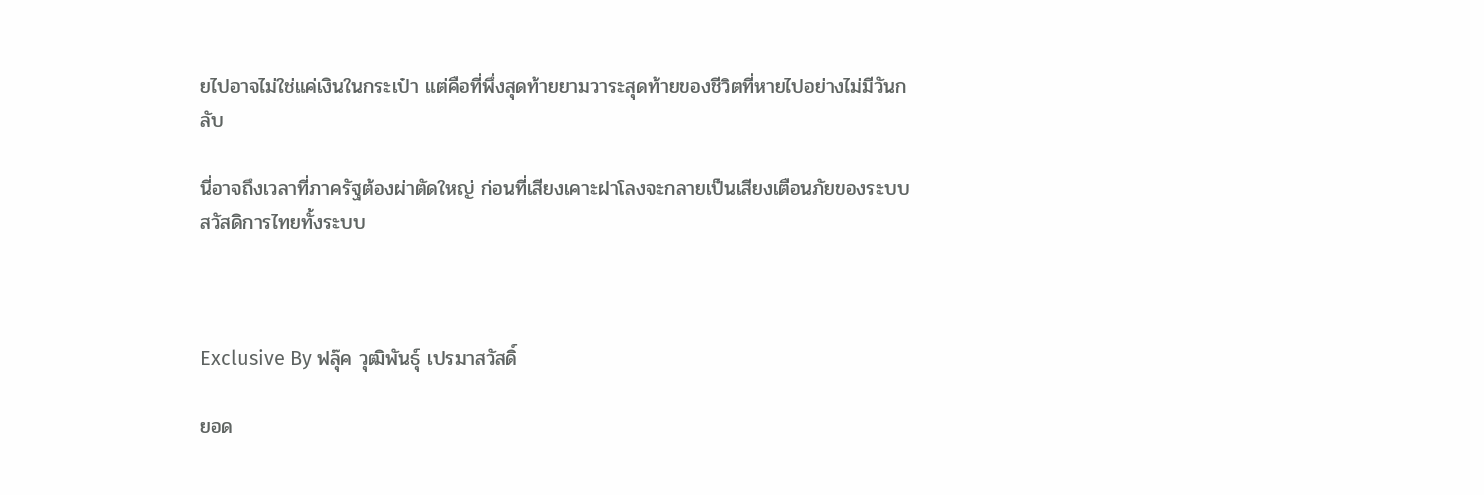ยไปอาจไม่ใช่แค่เงินในกระเป๋า แต่คือที่พึ่งสุดท้ายยามวาระสุดท้ายของชีวิตที่หายไปอย่างไม่มีวันกลับ

นี่อาจถึงเวลาที่ภาครัฐต้องผ่าตัดใหญ่ ก่อนที่เสียงเคาะฝาโลงจะกลายเป็นเสียงเตือนภัยของระบบสวัสดิการไทยทั้งระบบ



Exclusive By ฟลุ๊ค วุฒิพันธุ์ เปรมาสวัสดิ์

ยอด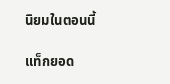นิยมในตอนนี้

แท็กยอด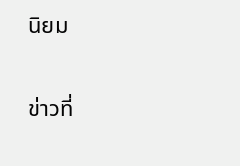นิยม

ข่าวที่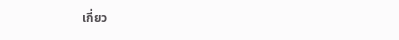เกี่ยว